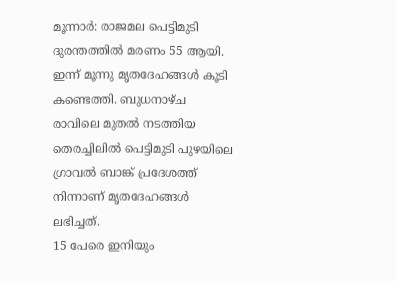മൂന്നാർ: രാജമല പെട്ടിമുടി ദുരന്തത്തിൽ മരണം 55 ആയി. ഇന്ന് മൂന്നു മൃതദേഹങ്ങൾ കൂടി കണ്ടെത്തി. ബുധനാഴ്ച രാവിലെ മുതൽ നടത്തിയ തെരച്ചിലിൽ പെട്ടിമുടി പുഴയിലെ ഗ്രാവൽ ബാങ്ക് പ്രദേശത്ത് നിന്നാണ് മൃതദേഹങ്ങൾ ലഭിച്ചത്.
15 പേരെ ഇനിയും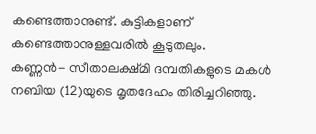കണ്ടെത്താനുണ്ട്. കുട്ടികളാണ് കണ്ടെത്താനുള്ളവരിൽ കൂടുതലും.
കണ്ണൻ- സീതാലക്ഷ്മി ദമ്പതികളുടെ മകൾ നബിയ (12)യുടെ മൃതദേഹം തിരിച്ചറിഞ്ഞു.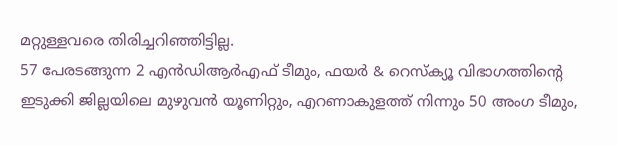മറ്റുള്ളവരെ തിരിച്ചറിഞ്ഞിട്ടില്ല.
57 പേരടങ്ങുന്ന 2 എൻഡിആർഎഫ് ടീമും, ഫയർ & റെസ്ക്യൂ വിഭാഗത്തിന്റെ ഇടുക്കി ജില്ലയിലെ മുഴുവൻ യൂണിറ്റും, എറണാകുളത്ത് നിന്നും 50 അംഗ ടീമും,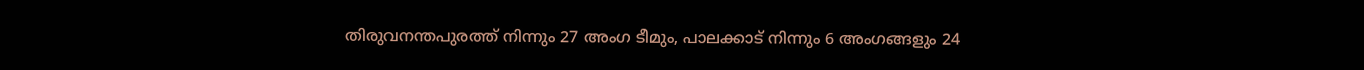തിരുവനന്തപുരത്ത് നിന്നും 27 അംഗ ടീമും, പാലക്കാട് നിന്നും 6 അംഗങ്ങളും 24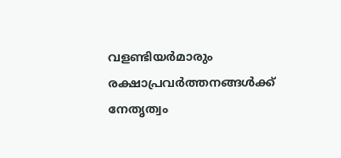വളണ്ടിയർമാരും രക്ഷാപ്രവർത്തനങ്ങൾക്ക് നേതൃത്വം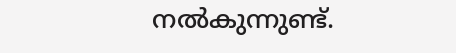നൽകുന്നുണ്ട്.